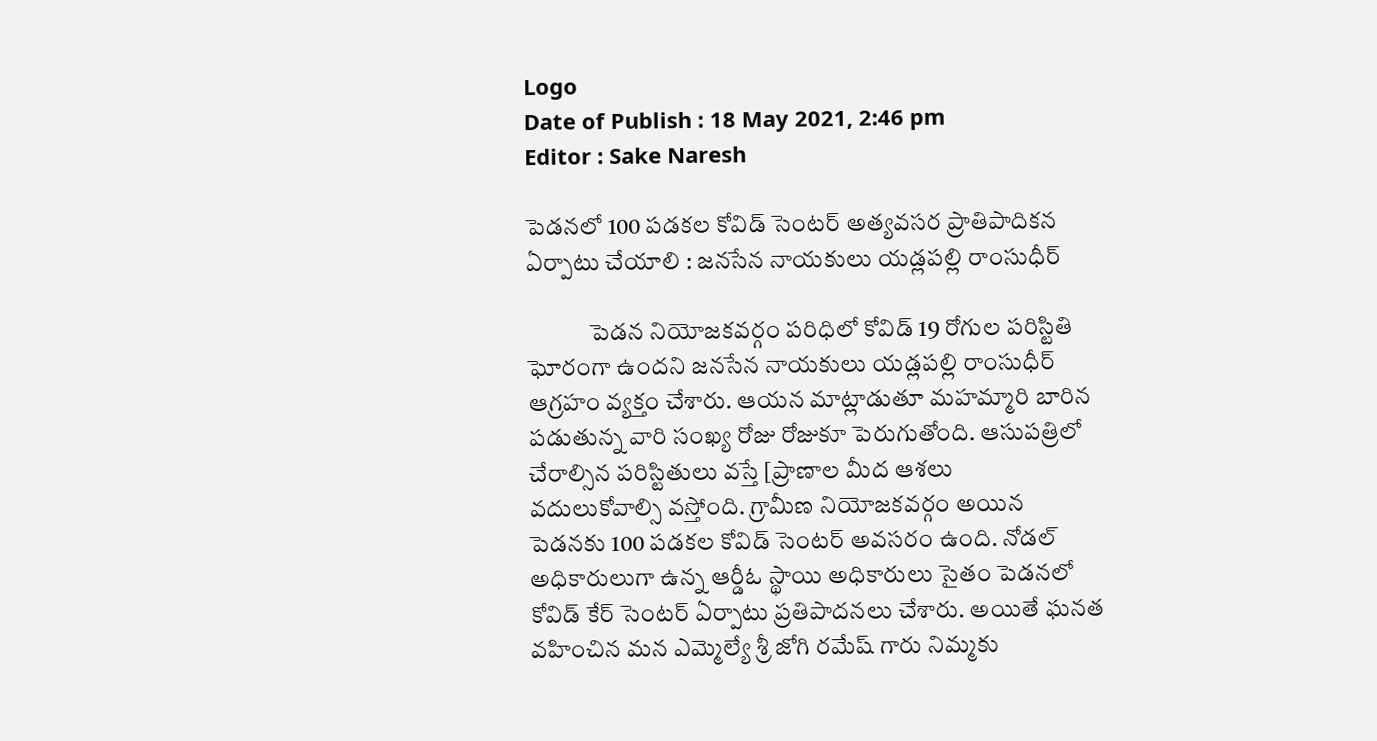Logo
Date of Publish : 18 May 2021, 2:46 pm
Editor : Sake Naresh

పెడనలో 100 పడకల కోవిడ్‌ సెంటర్‌ అత్యవసర ప్రాతిపాదికన ఏర్పాటు చేయాలి : జనసేన నాయకులు యడ్లపల్లి రాంసుధీర్

             పెడన నియోజకవర్గం పరిధిలో కోవిడ్‌ 19 రోగుల పరిస్టితి ఘోరంగా ఉందని జనసేన నాయకులు యడ్లపల్లి రాంసుధీర్ ఆగ్రహం వ్యక్తం చేశారు. ఆయన మాట్లాడుతూ మహమ్మారి బారిన పడుతున్న వారి సంఖ్య రోజు రోజుకూ పెరుగుతోంది. ఆసుపత్రిలో చేరాల్సిన పరిస్టితులు వస్తే [ప్రాణాల మీద ఆశలు
వదులుకోవాల్సి వస్తోంది. గ్రామీణ నియోజకవర్గం అయిన పెడనకు 100 పడకల కోవిడ్‌ సెంటర్‌ అవసరం ఉంది. నోడల్‌ అధికారులుగా ఉన్న ఆర్డీఓ స్థాయి అధికారులు సైతం పెడనలో కోవిడ్‌ కేర్‌ సెంటర్‌ ఏర్పాటు ప్రతిపాదనలు చేశారు. అయితే ఘనత వహించిన మన ఎమ్మెల్యే శ్రీ జోగి రమేష్‌ గారు నిమ్మకు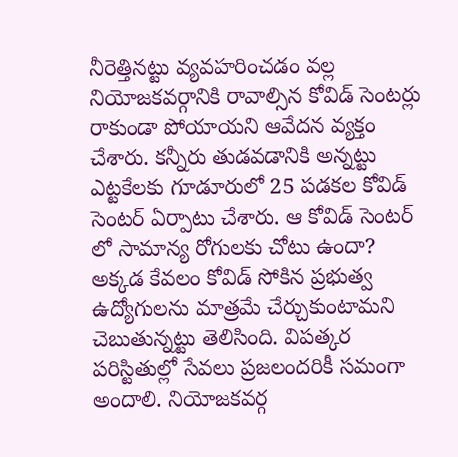నీరెత్తినట్టు వ్యవహరించడం వల్ల నియోజకవర్గానికి రావాల్సిన కోవిడ్‌ సెంటర్లు రాకుండా పోయాయని ఆవేదన వ్యక్తం చేశారు. కన్నీరు తుడవడానికి అన్నట్టు ఎట్టకేలకు గూడూరులో 25 పడకల కోవిడ్‌ సెంటర్‌ ఏర్పాటు చేశారు. ఆ కోవిడ్‌ సెంటర్‌ లో సామాన్య రోగులకు చోటు ఉందా? అక్కడ కేవలం కోవిడ్‌ సోకిన ప్రభుత్వ ఉద్యోగులను మాత్రమే చేర్చుకుంటామని చెబుతున్నట్టు తెలిసింది. విపత్కర పరిస్టితుల్లో సేవలు ప్రజలందరికీ సమంగా అందాలి. నియోజకవర్గ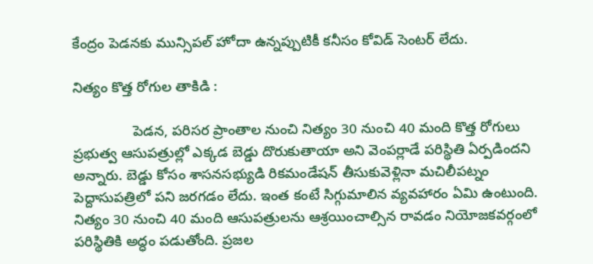కేంద్రం పెడనకు మున్సిపల్‌ హోదా ఉన్నప్పుటికీ కనీసం కోవిడ్‌ సెంటర్‌ లేదు.

నిత్యం కొత్త రోగుల తాకిడి :

               పెడన, పరిసర ప్రాంతాల నుంచి నిత్యం 30 నుంచి 40 మంది కొత్త రోగులు ప్రభుత్వ ఆసుపత్రుల్లో ఎక్కడ బెడ్డు దొరుకుతాయా అని వెంపర్లాడే పరిస్థితి ఏర్పడిందని అన్నారు. బెడ్డు కోసం శాసనసభ్యుడి రికమండేషన్‌ తీసుకువెళ్లినా మచిలీపట్నం పెద్దాసుపత్రిలో పని జరగడం లేదు. ఇంత కంటే సిగ్గుమాలిన వ్యవహారం ఏమి ఉంటుంది. నిత్యం 30 నుంచి 40 మంది ఆసుపత్రులను ఆశ్రయించాల్సిన రావడం నియోజకవర్గంలో పరిస్థితికి అద్ధం పడుతోంది. ప్రజల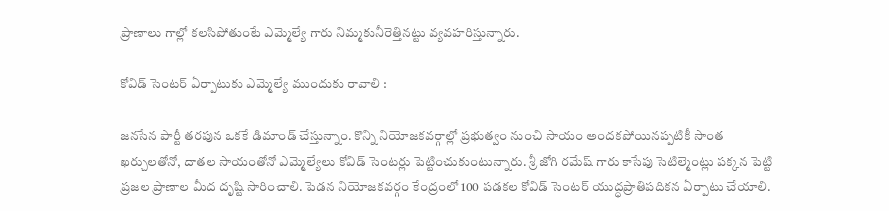ప్రాణాలు గాల్లో కలసిపోతుంటే ఎమ్మెల్యే గారు నిమ్మకునీరెత్తినట్టు వ్యవహరిస్తున్నారు.

కోవిడ్‌ సెంటర్‌ ఏర్పాటుకు ఎమ్మెల్యే ముందుకు రావాలి :

జనసేన పార్టీ తరపున ఒకకే డిమాండ్‌ చేస్తున్నాం. కొన్ని నియోజకవర్గాల్లో ప్రభుత్వం నుంచి సాయం అందకపోయినప్పటికీ సాంత ఖర్చులతోనో, దాతల సాయంతోనో ఎమ్మెల్యేలు కోవిడ్‌ సెంటర్లు పెట్టించుకుంటున్నారు. శ్రీ జోగి రమేష్‌ గారు కాసేపు సెటిల్మెంట్లు పక్కన పెట్టి ప్రజల ప్రాణాల మీద దృష్టి సారించాలి. పెడన నియోజకవర్గం కేంద్రంలో 100 పడకల కోవిడ్‌ సెంటర్‌ యుద్ధప్రాతిపదికన ఏర్పాటు చేయాలి.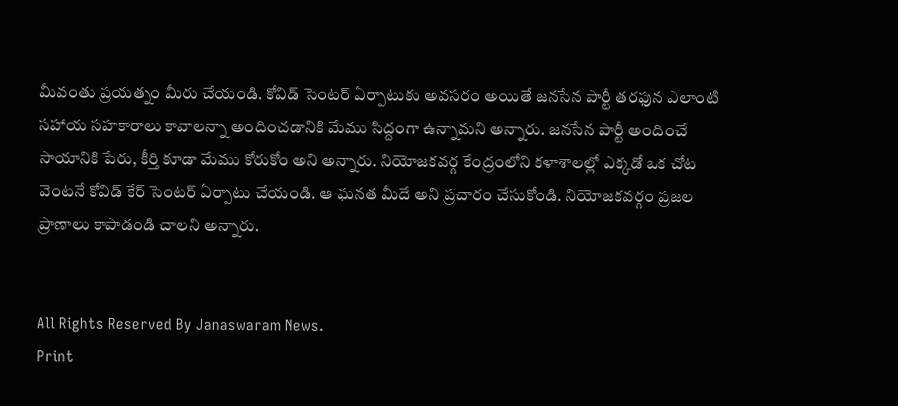మీవంతు ప్రయత్నం మీరు చేయండి. కోవిడ్‌ సెంటర్‌ ఏర్పాటుకు అవసరం అయితే జనసేన పార్టీ తరఫున ఎలాంటి సహాయ సహకారాలు కావాలన్నా అందించడానికి మేము సిద్దంగా ఉన్నామని అన్నారు. జనసేన పార్టీ అందించే సాయానికి పేరు, కీర్తి కూడా మేము కోరుకోం అని అన్నారు. నియోజకవర్గ కేంద్రంలోని కళాశాలల్లో ఎక్కడో ఒక చోట వెంటనే కోవిడ్‌ కేర్‌ సెంటర్‌ ఏర్పాటు చేయండి. ఆ ఘనత మీదే అని ప్రచారం చేసుకోండి. నియోజకవర్గం ప్రజల ప్రాణాలు కాపాడండి చాలని అన్నారు.


All Rights Reserved By Janaswaram News.
Print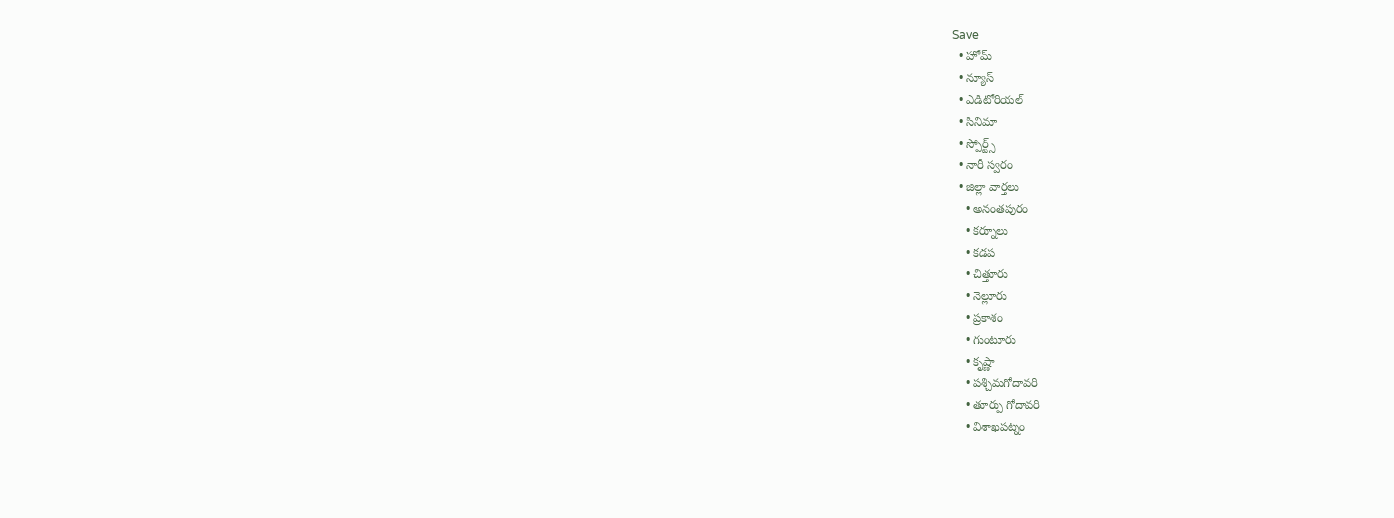Save
  • హోమ్
  • న్యూస్
  • ఎడిటోరియల్
  • సినిమా
  • స్పోర్ట్స్
  • నారీ స్వరం
  • జిల్లా వార్తలు
    • అనంతపురం
    • కర్నూలు
    • కడప
    • చిత్తూరు
    • నెల్లూరు
    • ప్రకాశం
    • గుంటూరు
    • కృష్ణా
    • పశ్చిమగోదావరి
    • తూర్పు గోదావరి
    • విశాఖపట్నం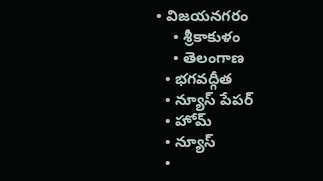• విజయనగరం
    • శ్రీకాకుళం
    • తెలంగాణ
  • భగవద్గీత
  • న్యూస్ పేపర్
  • హోమ్
  • న్యూస్
  •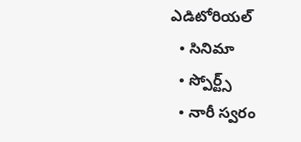ఎడిటోరియల్
  • సినిమా
  • స్పోర్ట్స్
  • నారీ స్వరం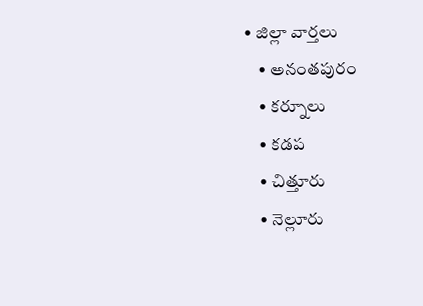• జిల్లా వార్తలు
    • అనంతపురం
    • కర్నూలు
    • కడప
    • చిత్తూరు
    • నెల్లూరు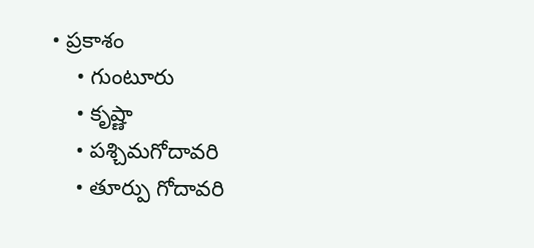• ప్రకాశం
    • గుంటూరు
    • కృష్ణా
    • పశ్చిమగోదావరి
    • తూర్పు గోదావరి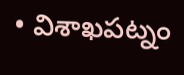• విశాఖపట్నం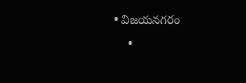• విజయనగరం
    •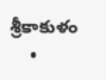శ్రీకాకుళం
    •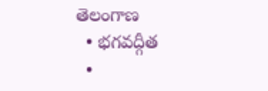తెలంగాణ
  • భగవద్గీత
  •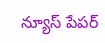న్యూస్ పేపర్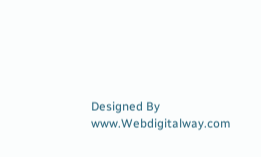Designed By www.Webdigitalway.com